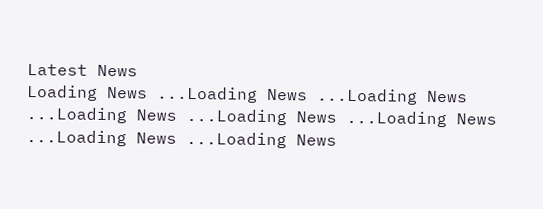Latest News
Loading News ...Loading News ...Loading News ...Loading News ...Loading News ...Loading News ...Loading News ...Loading News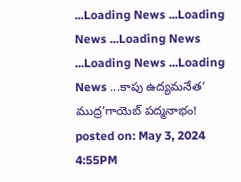...Loading News ...Loading News ...Loading News ...Loading News ...Loading News ...కాపు ఉద్యమనేత‘ ముద్ర’గాయెబ్ పద్మనాభం!
posted on: May 3, 2024 4:55PM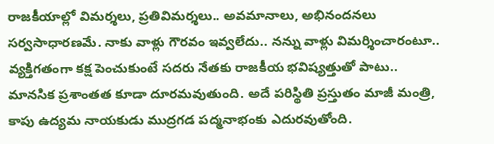రాజకీయాల్లో విమర్శలు, ప్రతివిమర్శలు.. అవమానాలు, అభినందనలు సర్వసాధారణమే. నాకు వాళ్లు గౌరవం ఇవ్వలేదు.. నన్ను వాళ్లు విమర్శించారంటూ.. వ్యక్తిగతంగా కక్ష పెంచుకుంటే సదరు నేతకు రాజకీయ భవిష్యత్తుతో పాటు.. మానసిక ప్రశాంతత కూడా దూరమవుతుంది. అదే పరిస్థితి ప్రస్తుతం మాజీ మంత్రి, కాపు ఉద్యమ నాయకుడు ముద్రగడ పద్మనాభంకు ఎదురవుతోంది.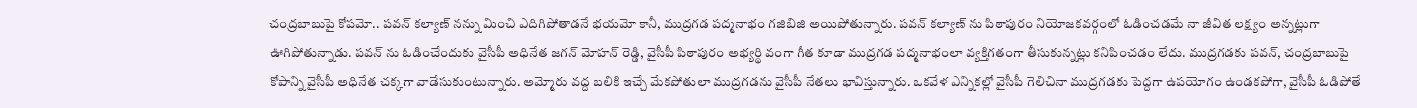చంద్రబాబుపై కోపమో.. పవన్ కల్యాణ్ నన్ను మించి ఎదిగిపోతాడనే భయమో కానీ, ముద్రగడ పద్మనాభం గజిబిజి అయిపోతున్నారు. పవన్ కల్యాణ్ ను పిఠాపురం నియోజకవర్గంలో ఓడించడమే నా జీవిత లక్ష్యం అన్నట్లుగా ఊగిపోతున్నాడు. పవన్ ను ఓడించేందుకు వైసీపీ అధినేత జగన్ మోహన్ రెడ్డి, వైసీపీ పిఠాపురం అభ్యర్థి వంగా గీత కూడా ముద్రగడ పద్మనాభంలా వ్యక్తిగతంగా తీసుకున్నట్లు కనిపించడం లేదు. ముద్రగడకు పవన్, చంద్రబాబుపై కోపాన్ని వైసీపీ అధినేత చక్కగా వాడేసుకుంటున్నారు. అమ్మోరు వద్ద బలికి ఇచ్చే మేకపోతులా ముద్రగడను వైసీపీ నేతలు భావిస్తున్నారు. ఒకవేళ ఎన్నికల్లో వైసీపీ గెలిచినా ముద్రగడకు పెద్దగా ఉపయోగం ఉండకపోగా, వైసీపీ ఓడిపోతే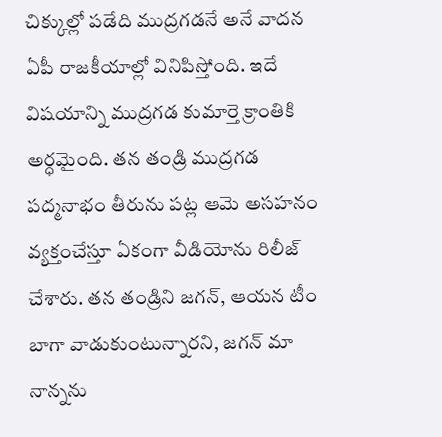చిక్కుల్లో పడేది ముద్రగడనే అనే వాదన ఏపీ రాజకీయాల్లో వినిపిస్తోంది. ఇదే విషయాన్ని ముద్రగడ కుమార్తె క్రాంతికి అర్ధమైంది. తన తండ్రి ముద్రగడ పద్మనాభం తీరును పట్ల ఆమె అసహనం వ్యక్తంచేస్తూ ఏకంగా వీడియోను రిలీజ్ చేశారు. తన తండ్రిని జగన్, ఆయన టీం బాగా వాడుకుంటున్నారని, జగన్ మా నాన్నను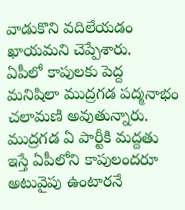వాడుకొని వదిలేయడం ఖాయమని చెప్పేశారు.
ఏపీలో కాపులకు పెద్ద మనిషిలా ముద్రగడ పద్మనాభం చలామణి అవుతున్నారు. ముద్రగడ ఏ పార్టీకి మద్దతు ఇస్తే ఏపీలోని కాపులందరూ అటువైపు ఉంటారనే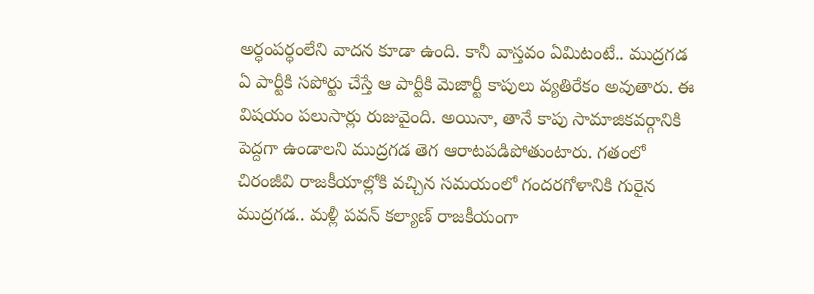అర్ధంపర్ధంలేని వాదన కూడా ఉంది. కానీ వాస్తవం ఏమిటంటే.. ముద్రగడ ఏ పార్టీకి సపోర్టు చేస్తే ఆ పార్టీకి మెజార్టీ కాపులు వ్యతిరేకం అవుతారు. ఈ విషయం పలుసార్లు రుజువైంది. అయినా, తానే కాపు సామాజికవర్గానికి పెద్దగా ఉండాలని ముద్రగడ తెగ ఆరాటపడిపోతుంటారు. గతంలో చిరంజీవి రాజకీయాల్లోకి వచ్చిన సమయంలో గందరగోళానికి గురైన ముద్రగడ.. మళ్లీ పవన్ కల్యాణ్ రాజకీయంగా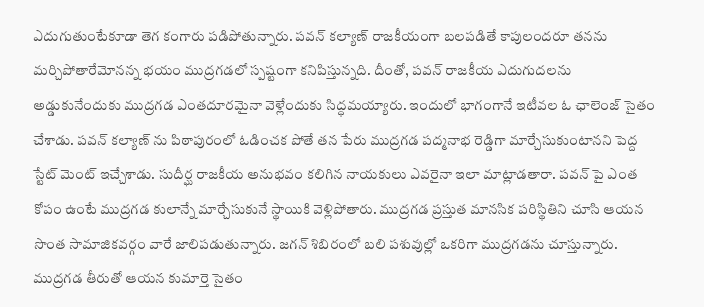ఎదుగుతుంటేకూడా తెగ కంగారు పడిపోతున్నారు. పవన్ కల్యాణ్ రాజకీయంగా బలపడితే కాపులందరూ తనను మర్చిపోతారేమోనన్న భయం ముద్రగడలో స్పష్టంగా కనిపిస్తున్నది. దీంతో, పవన్ రాజకీయ ఎదుగుదలను అడ్డుకునేందుకు ముద్రగడ ఎంతదూరమైనా వెళ్లేందుకు సిద్ధమయ్యారు. ఇందులో భాగంగానే ఇటీవల ఓ ఛాలెంజ్ సైతం చేశాడు. పవన్ కల్యాణ్ ను పిఠాపురంలో ఓడించక పోతే తన పేరు ముద్రగడ పద్మనాభ రెడ్డిగా మార్చేసుకుంటానని పెద్ద స్టేట్ మెంట్ ఇచ్చేశాడు. సుదీర్ఘ రాజకీయ అనుభవం కలిగిన నాయకులు ఎవరైనా ఇలా మాట్లాడతారా. పవన్ పై ఎంత కోపం ఉంటే ముద్రగడ కులాన్నే మార్చేసుకునే స్థాయికి వెళ్లిపోతారు. ముద్రగడ ప్రస్తుత మానసిక పరిస్థితిని చూసి ఆయన సొంత సామాజికవర్గం వారే జాలిపడుతున్నారు. జగన్ శిబిరంలో బలి పశువుల్లో ఒకరిగా ముద్రగడను చూస్తున్నారు. ముద్రగడ తీరుతో ఆయన కుమార్తె సైతం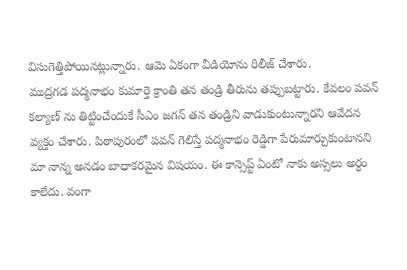విసుగెత్తిపోయినట్లున్నారు. ఆమె ఏకంగా వీడియోను రిలీజ్ చేశారు.
ముద్రగడ పద్మనాభం కుమార్తె క్రాంతి తన తండ్రి తీరును తప్పుబట్టారు. కేవలం పవన్ కల్యాణ్ ను తిట్టించేందుకే సీఎం జగన్ తన తండ్రిని వాడుకుంటున్నారని ఆవేదన వ్యక్తం చేశారు. పిఠాపురంలో పవన్ గెలిస్తే పద్మనాభం రెడ్డిగా పేరుమార్చుకుంటానని మా నాన్న అనడం బాధాకరమైన విషయం. ఈ కాన్సెప్ట్ ఏంటో నాకు అస్సలు అర్ధం కాలేదు. వంగా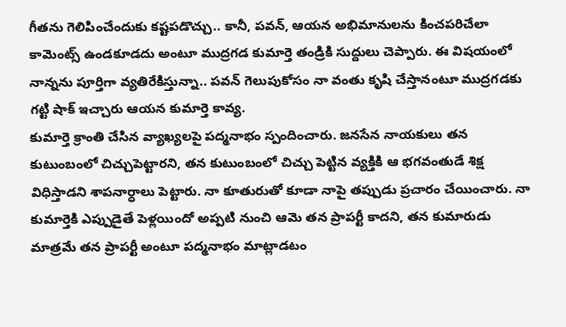గీతను గెలిపించేందుకు కష్టపడొచ్చు.. కానీ, పవన్, ఆయన అభిమానులను కించపరిచేలా కామెంట్స్ ఉండకూడదు అంటూ ముద్రగడ కుమార్తె తండ్రికి సుద్దులు చెప్పారు. ఈ విషయంలో నాన్నను పూర్తిగా వ్యతిరేకిస్తున్నా.. పవన్ గెలుపుకోసం నా వంతు కృషి చేస్తానంటూ ముద్రగడకు గట్టి షాక్ ఇచ్చారు ఆయన కుమార్తె కావ్య.
కుమార్తె క్రాంతి చేసిన వ్యాఖ్యలపై పద్మనాభం స్పందించారు. జనసేన నాయకులు తన కుటుంబంలో చిచ్చుపెట్టారని, తన కుటుంబంలో చిచ్చు పెట్టిన వ్యక్తికి ఆ భగవంతుడే శిక్ష విధిస్తాడని శాపనార్ధాలు పెట్టారు. నా కూతురుతో కూడా నాపై తప్పుడు ప్రచారం చేయించారు. నా కుమార్తెకి ఎప్పుడైతే పెళ్లయిందో అప్పటి నుంచి ఆమె తన ప్రాపర్టీ కాదని, తన కుమారుడు మాత్రమే తన ప్రాపర్టీ అంటూ పద్మనాభం మాట్లాడటం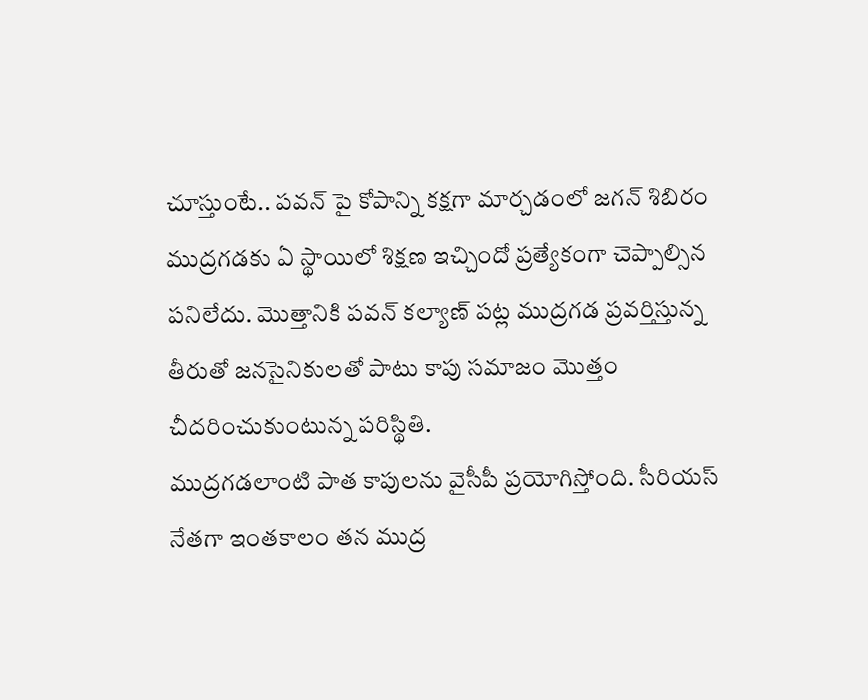చూస్తుంటే.. పవన్ పై కోపాన్ని కక్షగా మార్చడంలో జగన్ శిబిరం ముద్రగడకు ఏ స్థాయిలో శిక్షణ ఇచ్చిందో ప్రత్యేకంగా చెప్పాల్సిన పనిలేదు. మొత్తానికి పవన్ కల్యాణ్ పట్ల ముద్రగడ ప్రవర్తిస్తున్న తీరుతో జనసైనికులతో పాటు కాపు సమాజం మొత్తం చీదరించుకుంటున్న పరిస్థితి.
ముద్రగడలాంటి పాత కాపులను వైసీపీ ప్రయోగిస్తోంది. సీరియస్ నేతగా ఇంతకాలం తన ముద్ర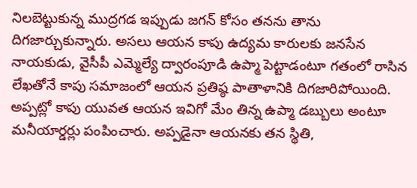నిలబెట్టుకున్న ముద్రగడ ఇప్పుడు జగన్ కోసం తనను తాను దిగజార్చుకున్నారు. అసలు ఆయన కాపు ఉద్యమ కారులకు జనసేన నాయకుడు, వైసీపీ ఎమ్మెల్యే ద్వారంపూడి ఉప్మా పెట్టాడంటూ గతంలో రాసిన లేఖతోనే కాపు సమాజంలో ఆయన ప్రతిష్ఠ పాతాళానికి దిగజారిపోయింది. అప్పట్లో కాపు యువత ఆయన ఇవిగో మేం తిన్న ఉప్మా డబ్బులు అంటూ మనీయార్డర్లు పంపించారు. అప్పడైనా ఆయనకు తన స్థితి,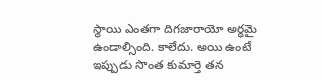స్థాయి ఎంతగా దిగజారాయో అర్ధమై ఉండాల్సింది. కాలేదు. అయి ఉంటే ఇప్పుడు సొంత కుమార్తె తన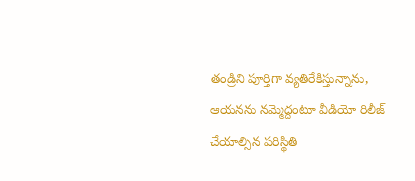తండ్రిని పూర్తిగా వ్యతిరేకిస్తున్నాను, ఆయనను నమ్మెద్దంటూ వీడియో రిలీజ్ చేయాల్సిన పరిస్థితి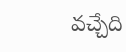వచ్చేది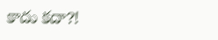కాదు కదా?!